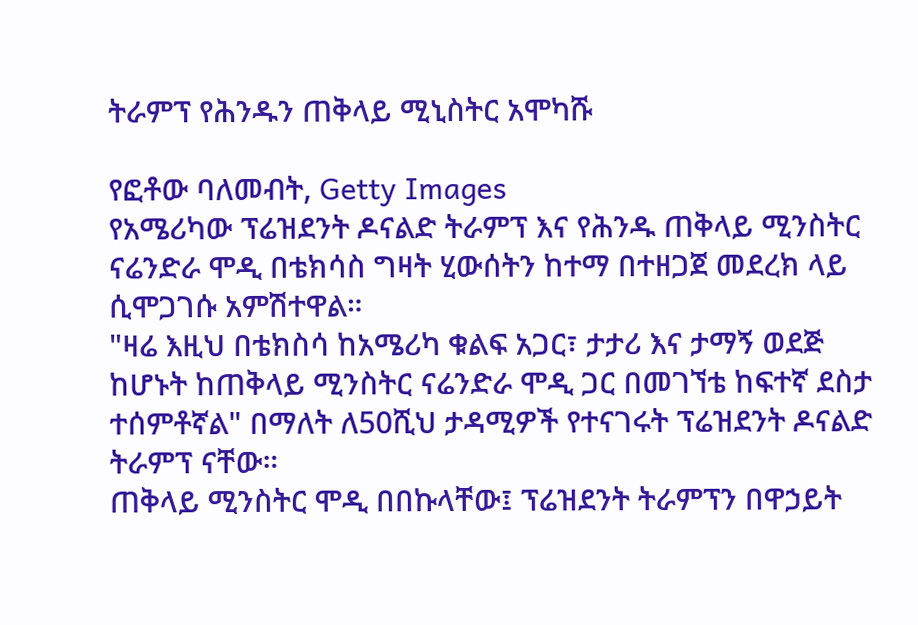ትራምፕ የሕንዱን ጠቅላይ ሚኒስትር አሞካሹ

የፎቶው ባለመብት, Getty Images
የአሜሪካው ፕሬዝደንት ዶናልድ ትራምፕ እና የሕንዱ ጠቅላይ ሚንስትር ናሬንድራ ሞዲ በቴክሳስ ግዛት ሂውሰትን ከተማ በተዘጋጀ መደረክ ላይ ሲሞጋገሱ አምሽተዋል።
"ዛሬ እዚህ በቴክስሳ ከአሜሪካ ቁልፍ አጋር፣ ታታሪ እና ታማኝ ወደጅ ከሆኑት ከጠቅላይ ሚንስትር ናሬንድራ ሞዲ ጋር በመገኘቴ ከፍተኛ ደስታ ተሰምቶኛል" በማለት ለ50ሺህ ታዳሚዎች የተናገሩት ፕሬዝደንት ዶናልድ ትራምፕ ናቸው።
ጠቅላይ ሚንስትር ሞዲ በበኩላቸው፤ ፕሬዝደንት ትራምፕን በዋኃይት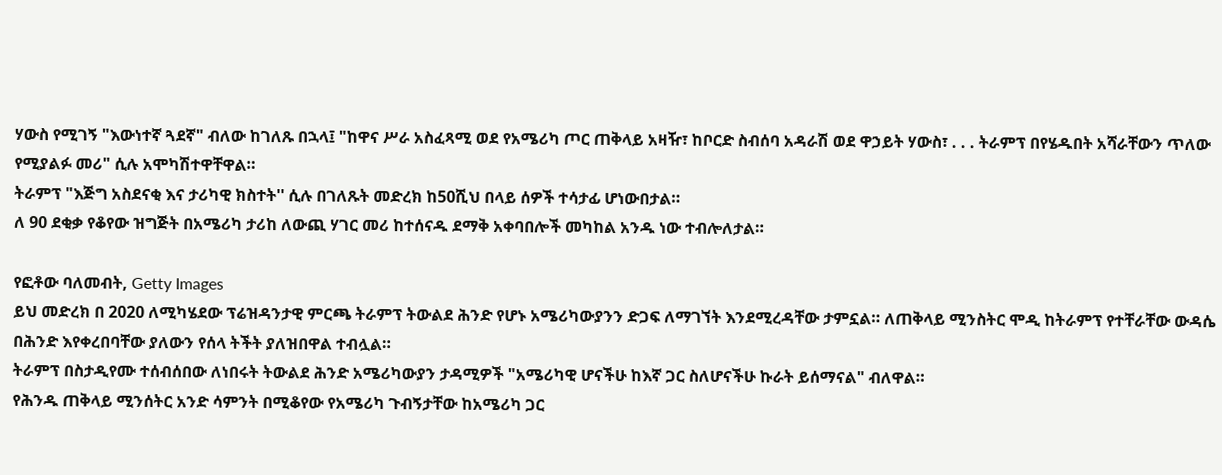ሃውስ የሚገኝ "እውነተኛ ጓደኛ" ብለው ከገለጹ በኋላ፤ "ከዋና ሥራ አስፈጻሚ ወደ የአሜሪካ ጦር ጠቅላይ አዛዥ፣ ከቦርድ ስብሰባ አዳራሽ ወደ ዋኃይት ሃውስ፣ . . . ትራምፕ በየሄዱበት አሻራቸውን ጥለው የሚያልፉ መሪ" ሲሉ አሞካሽተዋቸዋል።
ትራምፕ "እጅግ አስደናቂ እና ታሪካዊ ክስተት'' ሲሉ በገለጹት መድረክ ከ50ሺህ በላይ ሰዎች ተሳታፊ ሆነውበታል።
ለ 90 ደቂቃ የቆየው ዝግጅት በአሜሪካ ታሪከ ለውጪ ሃገር መሪ ከተሰናዱ ደማቅ አቀባበሎች መካከል አንዱ ነው ተብሎለታል።

የፎቶው ባለመብት, Getty Images
ይህ መድረክ በ 2020 ለሚካሄደው ፕሬዝዳንታዊ ምርጫ ትራምፕ ትውልደ ሕንድ የሆኑ አሜሪካውያንን ድጋፍ ለማገኘት እንደሚረዳቸው ታምኗል። ለጠቅላይ ሚንስትር ሞዲ ከትራምፕ የተቸራቸው ውዳሴ በሕንድ እየቀረበባቸው ያለውን የሰላ ትችት ያለዝበዋል ተብሏል።
ትራምፕ በስታዲየሙ ተሰብሰበው ለነበሩት ትውልደ ሕንድ አሜሪካውያን ታዳሚዎች "አሜሪካዊ ሆናችሁ ከእኛ ጋር ስለሆናችሁ ኩራት ይሰማናል" ብለዋል።
የሕንዱ ጠቅላይ ሚንሰትር አንድ ሳምንት በሚቆየው የአሜሪካ ጉብኝታቸው ከአሜሪካ ጋር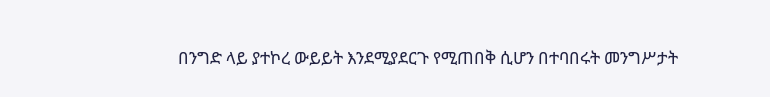በንግድ ላይ ያተኮረ ውይይት እንደሚያደርጉ የሚጠበቅ ሲሆን በተባበሩት መንግሥታት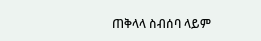ጠቅላላ ስብሰባ ላይም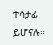ተሳታፊ ይሆናሉ።